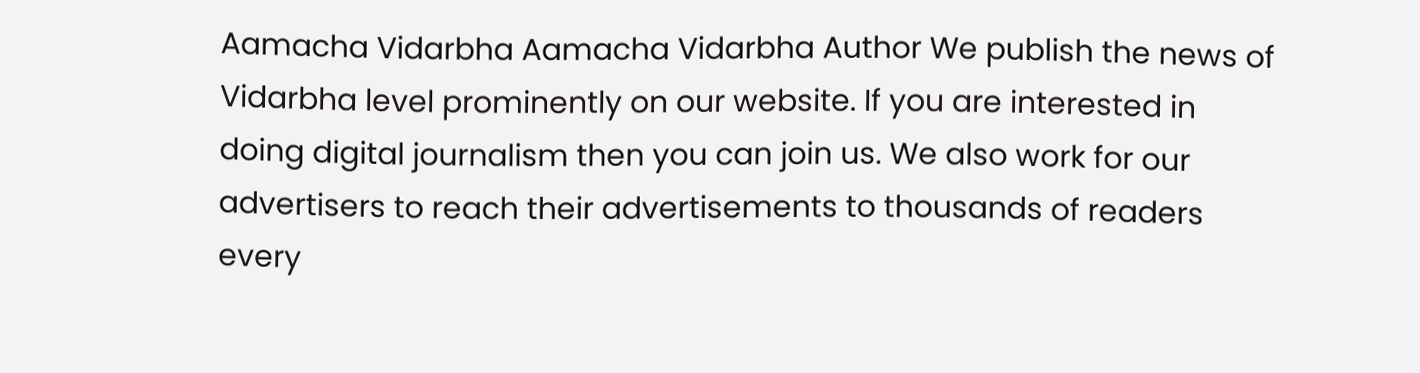Aamacha Vidarbha Aamacha Vidarbha Author We publish the news of Vidarbha level prominently on our website. If you are interested in doing digital journalism then you can join us. We also work for our advertisers to reach their advertisements to thousands of readers every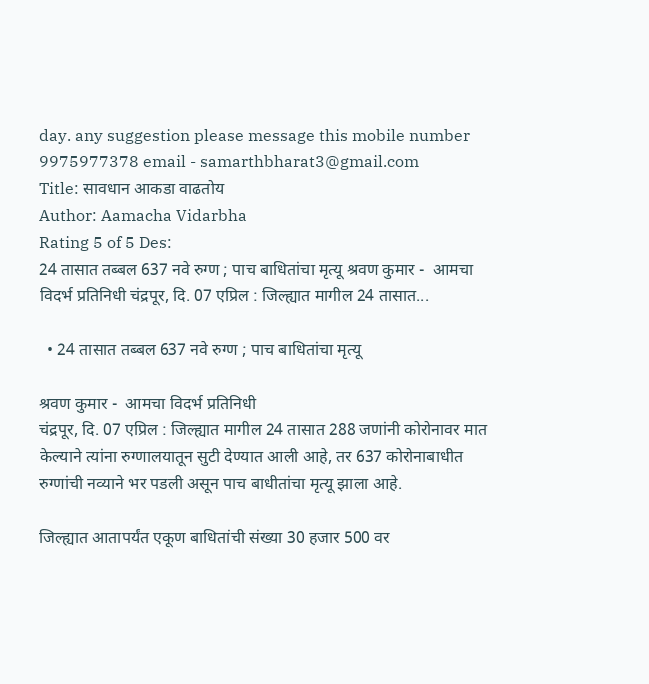day. any suggestion please message this mobile number 9975977378 email - samarthbharat3@gmail.com
Title: सावधान आकडा वाढतोय
Author: Aamacha Vidarbha
Rating 5 of 5 Des:
24 तासात तब्बल 637 नवे रुग्ण ; पाच बाधितांचा मृत्यू श्रवण कुमार -  आमचा विदर्भ प्रतिनिधी चंद्रपूर, दि. 07 एप्रिल : जिल्ह्यात मागील 24 तासात...

  • 24 तासात तब्बल 637 नवे रुग्ण ; पाच बाधितांचा मृत्यू

श्रवण कुमार -  आमचा विदर्भ प्रतिनिधी
चंद्रपूर, दि. 07 एप्रिल : जिल्ह्यात मागील 24 तासात 288 जणांनी कोरोनावर मात केल्याने त्यांना रुग्णालयातून सुटी देण्यात आली आहे, तर 637 कोरोनाबाधीत रुग्णांची नव्याने भर पडली असून पाच बाधीतांचा मृत्यू झाला आहे.

जिल्ह्यात आतापर्यंत एकूण बाधितांची संख्या 30 हजार 500 वर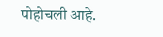पोहोचली आहे.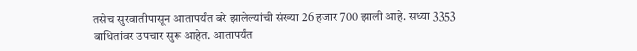तसेच सुरवातीपासून आतापर्यंत बरे झालेल्यांची संख्या 26 हजार 700 झाली आहे. सध्या 3353 बाधितांवर उपचार सुरू आहेत. आतापर्यंत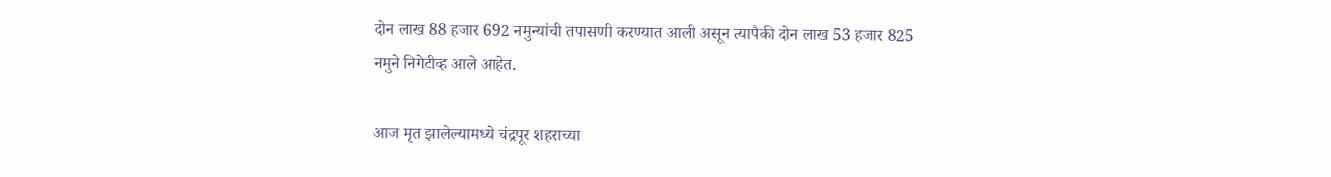दोन लाख 88 हजार 692 नमुन्यांची तपासणी करण्यात आली असून त्यापैकी दोन लाख 53 हजार 825 नमुने निगेटीव्ह आले आहेत.

आज मृत झालेल्यामध्ये चंद्रपूर शहराच्या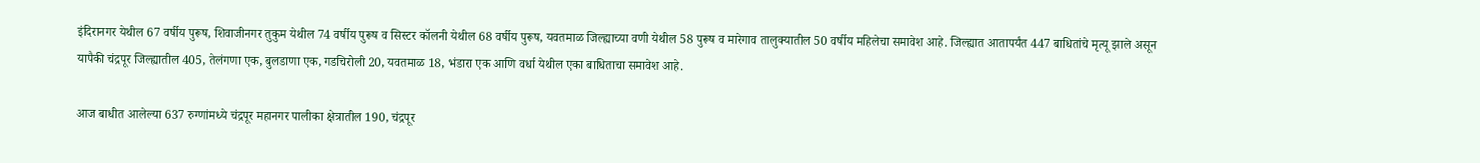इंदिरानगर येथील 67 वर्षीय पुरूष, शिवाजीनगर तुकुम येथील 74 वर्षीय पुरूष व सिस्टर कॉलनी येथील 68 वर्षीय पुरूष, यवतमाळ जिल्ह्याच्या वणी येथील 58 पुरूष व मारेगाव तालुक्यातील 50 वर्षीय महिलेचा समावेश आहे. जिल्ह्यात आतापर्यंत 447 बाधितांचे मृत्यू झाले असून यापैकी चंद्रपूर जिल्ह्यातील 405, तेलंगणा एक, बुलडाणा एक, गडचिरोली 20, यवतमाळ 18, भंडारा एक आणि वर्धा येथील एका बाधिताचा समावेश आहे.

आज बाधीत आलेल्या 637 रुग्णांमध्ये चंद्रपूर महानगर पालीका क्षेत्रातील 190, चंद्रपूर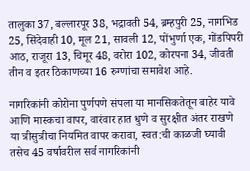तालुका 37, बल्लारपूर 38, भद्रावती 54, ब्रम्हपुरी 25, नागभिड 25, सिंदेवाही 10, मूल 21, सावली 12, पोंभुर्णा एक, गोंडपिपरी आठ, राजूरा 13, चिमूर 48, वरोरा 102, कोरपना 34, जीवती तीन व इतर ठिकाणच्या 16 रुग्णांचा समावेश आहे.

नागरिकांनी कोरोना पुर्णपणे संपला या मानसिकतेतून बाहेर यावे आणि मास्कचा वापर, वारंवार हात धुणे व सुरक्षीत अंतर राखणे या त्रीसुत्रीचा नियमित वापर करावा, स्वत:ची काळजी घ्यावी तसेच 45 वर्षावरील सर्व नागरिकांनी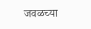जवळच्या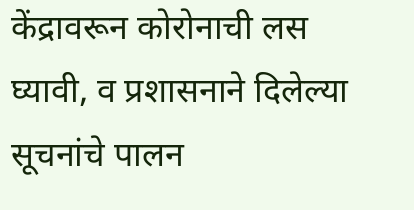केंद्रावरून कोरोनाची लस घ्यावी, व प्रशासनाने दिलेल्या सूचनांचे पालन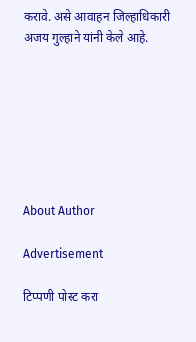करावे. असे आवाहन जिल्हाधिकारी अजय गुल्हाने यांनी केले आहे.







About Author

Advertisement

टिप्पणी पोस्ट करा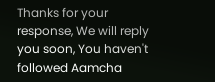Thanks for your response, We will reply you soon, You haven't followed Aamcha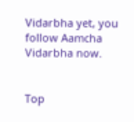Vidarbha yet, you follow Aamcha Vidarbha now.


Top